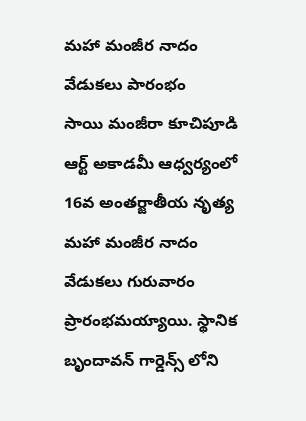మహా మంజీర నాదం వేడుకలు పారంభం
సాయి మంజీరా కూచిపూడి ఆర్ట్ అకాడమీ ఆధ్వర్యంలో 16వ అంతర్జాతీయ నృత్య మహా మంజీర నాదం వేడుకలు గురువారం ప్రారంభమయ్యాయి. స్థానిక బృందావన్ గార్డెన్స్ లోని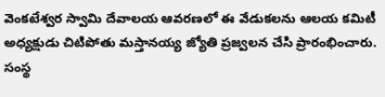వెంకటేశ్వర స్వామి దేవాలయ ఆవరణలో ఈ వేడుకలను ఆలయ కమిటీ అధ్యక్షుడు చిటిపోతు మస్తానయ్య జ్యోతి ప్రజ్వలన చేసి ప్రారంభించారు. సంస్థ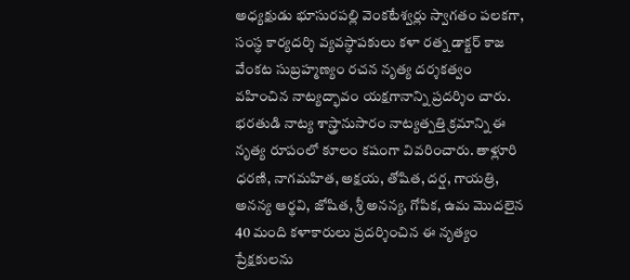అధ్యక్షుడు భూసురపల్లి వెంకటేశ్వర్లు స్వాగతం పలకగా, సంస్థ కార్యదర్శి వ్యవస్థాపకులు కళా రత్న డాక్టర్ కాజ వేంకట సుబ్రహ్మణ్యం రచన నృత్య దర్శకత్వం వహించిన నాట్యద్భావం యక్షగానాన్ని ప్రదర్శిం చారు. భరతుడి నాట్య శాస్త్రానుసారం నాట్యత్పత్తి క్రమాన్ని ఈ నృత్య రూపంలో కూలం కషంగా వివరించారు. తాళ్లూరి ధరణి, నాగమహిత, అక్షయ, తోషిత, దర్ష, గాయత్రి, అనన్య ఆర్థవి, జోషిత, శ్రీ అనన్య, గోపిక, ఉమ మొదలైన 40 మంది కళాకారులు ప్రదర్శించిన ఈ నృత్యం ప్రేక్షకులను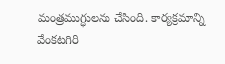మంత్రముగ్ధులను చేసింది. కార్యక్రమాన్ని వేంకటగిరి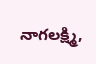నాగలక్ష్మి,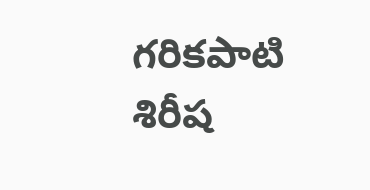గరికపాటి శిరీష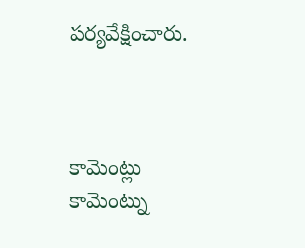పర్యవేక్షించారు.



కామెంట్లు
కామెంట్ను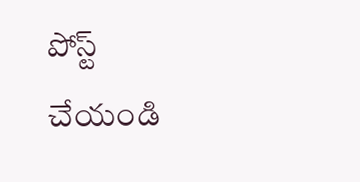పోస్ట్ చేయండి